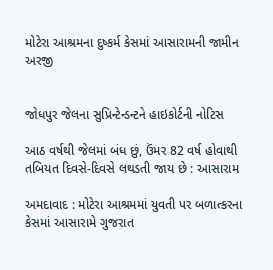મોટેરા આશ્રમના દુષ્કર્મ કેસમાં આસારામની જામીન અરજી


જોધપુર જેલના સુપ્રિન્ટેન્ડન્ટને હાઇકોર્ટની નોટિસ

આઠ વર્ષથી જેલમાં બંધ છું, ઉંમર 82 વર્ષ હોવાથી તબિયત દિવસે-દિવસે લથડતી જાય છે : આસારામ

અમદાવાદ : મોટેરા આશ્રમમાં યુવતી પર બળાત્કરના કેસમાં આસારામે ગુજરાત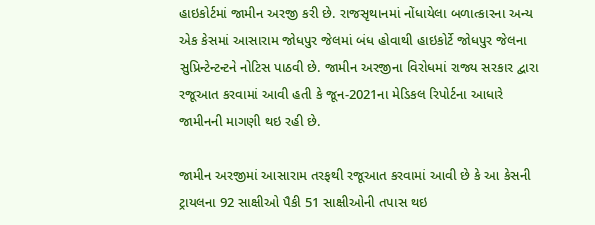હાઇકોર્ટમાં જામીન અરજી કરી છે. રાજસૃથાનમાં નોંધાયેલા બળાત્કારના અન્ય એક કેસમાં આસારામ જોધપુર જેલમાં બંધ હોવાથી હાઇકોર્ટે જોધપુર જેલના સુપ્રિન્ટેન્ટન્ટને નોટિસ પાઠવી છે. જામીન અરજીના વિરોધમાં રાજ્ય સરકાર દ્વારા રજૂઆત કરવામાં આવી હતી કે જૂન-2021ના મેડિકલ રિપોર્ટના આધારે જામીનની માગણી થઇ રહી છે.

જામીન અરજીમાં આસારામ તરફથી રજૂઆત કરવામાં આવી છે કે આ કેસની ટ્રાયલના 92 સાક્ષીઓ પૈકી 51 સાક્ષીઓની તપાસ થઇ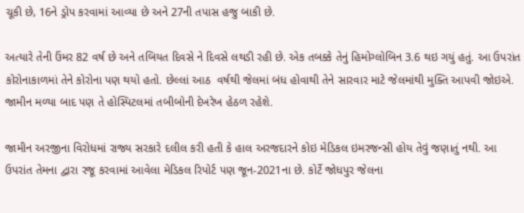ચૂકી છે, 16ને ડ્રોપ કરવામાં આવ્યા છે અને 27ની તપાસ હજુ બાકી છે.

અત્યારે તેની ઉંમર 82 વર્ષ છે અને તબિયત દિવસે ને દિવસે લથડી રહી છે. એક તબક્કે તેનું હિમોગ્લોબિન 3.6 થઇ ગયું હતું. આ ઉપરાંત કોરોનાકાળમાં તેને કોરોના પણ થયો હતો. છેલ્લાં આઠ  વર્ષથી જેલમાં બંધ હોવાથી તેને સારવાર માટે જેલમાંથી મુક્તિ આપવી જોઇએ. જામીન મળ્યા બાદ પણ તે હોસ્પિટલમાં તબીબોની દેખરેખ હેઠળ રહેશે.

જામીન અરજીના વિરોધમાં રાજ્ય સરકારે દલીલ કરી હતી કે હાલ અરજદારને કોઇ મેડિકલ ઇમરજન્સી હોય તેવું જણાતું નથી. આ ઉપરાંત તેમના દ્વારા રજૂ કરવામાં આવેલા મેડિકલ રિપોર્ટ પણ જૂન-2021ના છે. કોર્ટે જોધપુર જેલના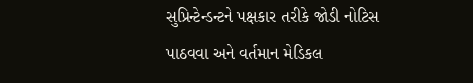સુપ્રિન્ટેન્ડન્ટને પક્ષકાર તરીકે જોડી નોટિસ પાઠવવા અને વર્તમાન મેડિકલ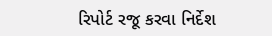રિપોર્ટ રજૂ કરવા નિર્દેશ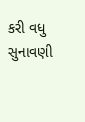કરી વધુ સુનાવણી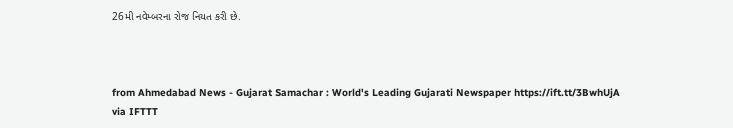26મી નવેમ્બરના રોજ નિયત કરી છે.



from Ahmedabad News - Gujarat Samachar : World's Leading Gujarati Newspaper https://ift.tt/3BwhUjA
via IFTTT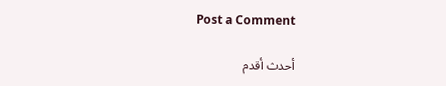Post a Comment

أحدث أقدم